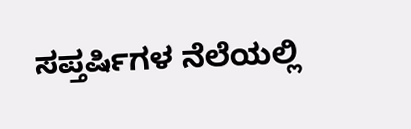ಸಪ್ತರ್ಷಿಗಳ ನೆಲೆಯಲ್ಲಿ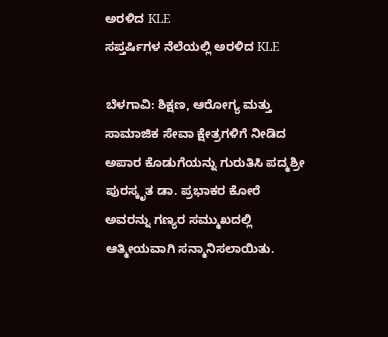ಅರಳಿದ KLE
ಸಪ್ತರ್ಷಿಗಳ ನೆಲೆಯಲ್ಲಿ ಅರಳಿದ KLE

ಬೆಳಗಾವಿ: ಶಿಕ್ಷಣ, ಆರೋಗ್ಯ ಮತ್ತು ಸಾಮಾಜಿಕ ಸೇವಾ ಕ್ಷೇತ್ರಗಳಿಗೆ ನೀಡಿದ ಅಪಾರ ಕೊಡುಗೆಯನ್ನು ಗುರುತಿಸಿ ಪದ್ಮಶ್ರೀ ಪುರಸ್ಕೃತ ಡಾ. ಪ್ರಭಾಕರ ಕೋರೆ ಅವರನ್ನು ಗಣ್ಯರ ಸಮ್ಮುಖದಲ್ಲಿ ಆತ್ಮೀಯವಾಗಿ ಸನ್ಮಾನಿಸಲಾಯಿತು.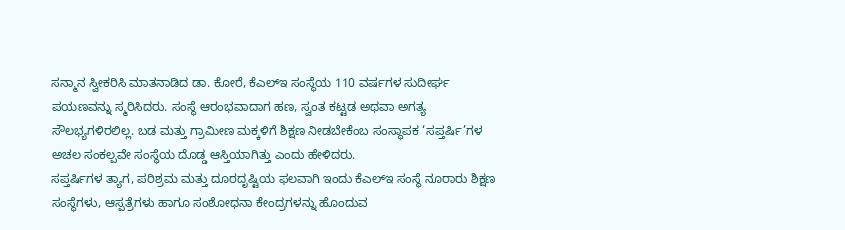ಸನ್ಮಾನ ಸ್ವೀಕರಿಸಿ ಮಾತನಾಡಿದ ಡಾ. ಕೋರೆ, ಕೆಎಲ್ಇ ಸಂಸ್ಥೆಯ 110 ವರ್ಷಗಳ ಸುದೀರ್ಘ ಪಯಣವನ್ನು ಸ್ಮರಿಸಿದರು. ಸಂಸ್ಥೆ ಆರಂಭವಾದಾಗ ಹಣ, ಸ್ವಂತ ಕಟ್ಟಡ ಅಥವಾ ಅಗತ್ಯ ಸೌಲಭ್ಯಗಳಿರಲಿಲ್ಲ. ಬಡ ಮತ್ತು ಗ್ರಾಮೀಣ ಮಕ್ಕಳಿಗೆ ಶಿಕ್ಷಣ ನೀಡಬೇಕೆಂಬ ಸಂಸ್ಥಾಪಕ ‘ಸಪ್ತರ್ಷಿ’ಗಳ ಅಚಲ ಸಂಕಲ್ಪವೇ ಸಂಸ್ಥೆಯ ದೊಡ್ಡ ಆಸ್ತಿಯಾಗಿತ್ತು ಎಂದು ಹೇಳಿದರು.
ಸಪ್ತರ್ಷಿಗಳ ತ್ಯಾಗ, ಪರಿಶ್ರಮ ಮತ್ತು ದೂರದೃಷ್ಟಿಯ ಫಲವಾಗಿ ಇಂದು ಕೆಎಲ್ಇ ಸಂಸ್ಥೆ ನೂರಾರು ಶಿಕ್ಷಣ ಸಂಸ್ಥೆಗಳು, ಆಸ್ಪತ್ರೆಗಳು ಹಾಗೂ ಸಂಶೋಧನಾ ಕೇಂದ್ರಗಳನ್ನು ಹೊಂದುವ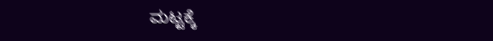ಮಟ್ಟಕ್ಕೆ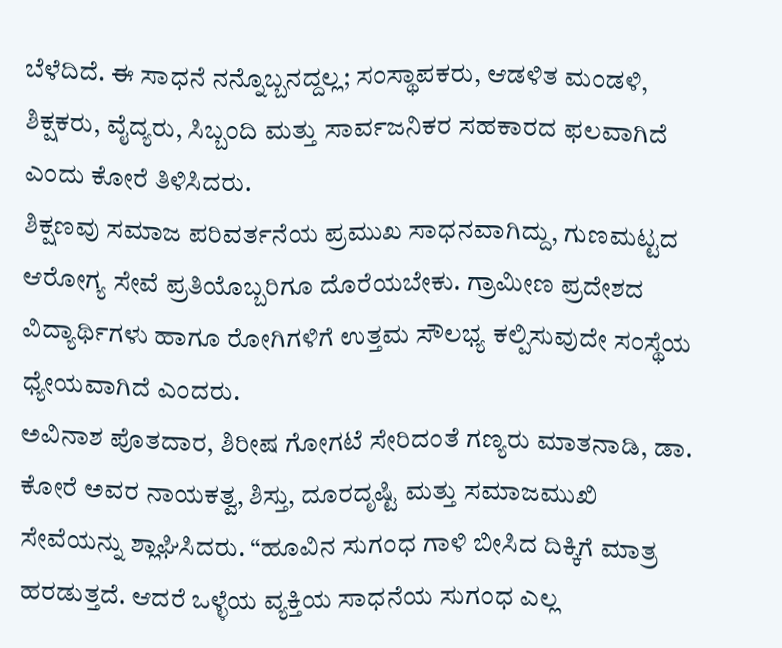ಬೆಳೆದಿದೆ. ಈ ಸಾಧನೆ ನನ್ನೊಬ್ಬನದ್ದಲ್ಲ; ಸಂಸ್ಥಾಪಕರು, ಆಡಳಿತ ಮಂಡಳಿ, ಶಿಕ್ಷಕರು, ವೈದ್ಯರು, ಸಿಬ್ಬಂದಿ ಮತ್ತು ಸಾರ್ವಜನಿಕರ ಸಹಕಾರದ ಫಲವಾಗಿದೆ ಎಂದು ಕೋರೆ ತಿಳಿಸಿದರು.
ಶಿಕ್ಷಣವು ಸಮಾಜ ಪರಿವರ್ತನೆಯ ಪ್ರಮುಖ ಸಾಧನವಾಗಿದ್ದು, ಗುಣಮಟ್ಟದ ಆರೋಗ್ಯ ಸೇವೆ ಪ್ರತಿಯೊಬ್ಬರಿಗೂ ದೊರೆಯಬೇಕು. ಗ್ರಾಮೀಣ ಪ್ರದೇಶದ ವಿದ್ಯಾರ್ಥಿಗಳು ಹಾಗೂ ರೋಗಿಗಳಿಗೆ ಉತ್ತಮ ಸೌಲಭ್ಯ ಕಲ್ಪಿಸುವುದೇ ಸಂಸ್ಥೆಯ ಧ್ಯೇಯವಾಗಿದೆ ಎಂದರು.
ಅವಿನಾಶ ಪೊತದಾರ, ಶಿರೀಷ ಗೋಗಟೆ ಸೇರಿದಂತೆ ಗಣ್ಯರು ಮಾತನಾಡಿ, ಡಾ. ಕೋರೆ ಅವರ ನಾಯಕತ್ವ, ಶಿಸ್ತು, ದೂರದೃಷ್ಟಿ ಮತ್ತು ಸಮಾಜಮುಖಿ ಸೇವೆಯನ್ನು ಶ್ಲಾಘಿಸಿದರು. “ಹೂವಿನ ಸುಗಂಧ ಗಾಳಿ ಬೀಸಿದ ದಿಕ್ಕಿಗೆ ಮಾತ್ರ ಹರಡುತ್ತದೆ. ಆದರೆ ಒಳ್ಳೆಯ ವ್ಯಕ್ತಿಯ ಸಾಧನೆಯ ಸುಗಂಧ ಎಲ್ಲ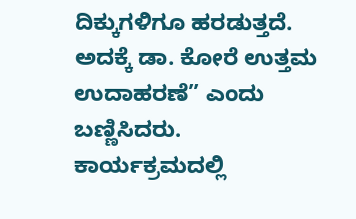ದಿಕ್ಕುಗಳಿಗೂ ಹರಡುತ್ತದೆ. ಅದಕ್ಕೆ ಡಾ. ಕೋರೆ ಉತ್ತಮ ಉದಾಹರಣೆ” ಎಂದು ಬಣ್ಣಿಸಿದರು.
ಕಾರ್ಯಕ್ರಮದಲ್ಲಿ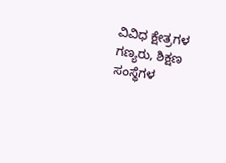ವಿವಿಧ ಕ್ಷೇತ್ರಗಳ ಗಣ್ಯರು, ಶಿಕ್ಷಣ ಸಂಸ್ಥೆಗಳ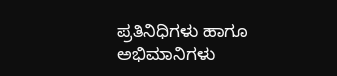ಪ್ರತಿನಿಧಿಗಳು ಹಾಗೂ ಅಭಿಮಾನಿಗಳು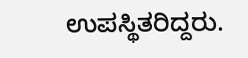ಉಪಸ್ಥಿತರಿದ್ದರು.